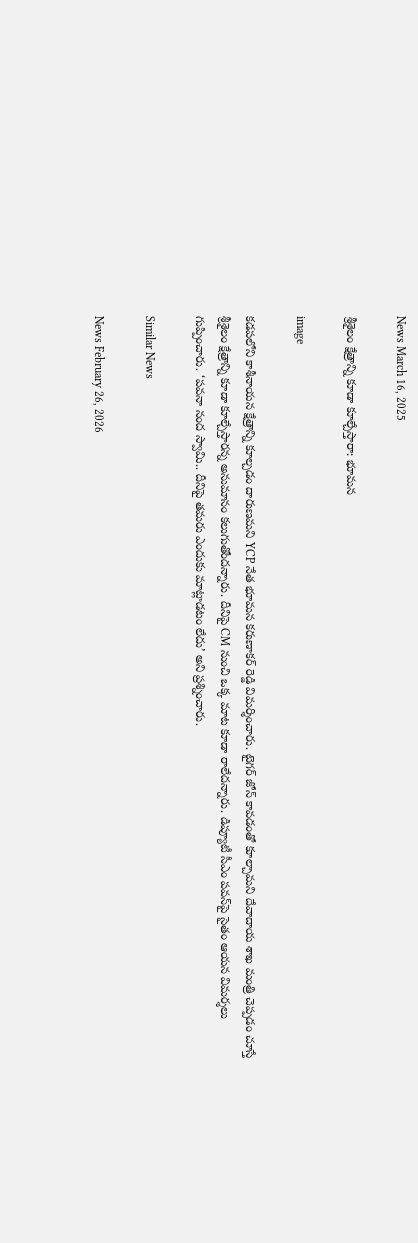News March 16, 2025

శ్రీశైలం క్షేత్రాన్ని కూడా కూల్చేస్తారా: భూమన

image

కడపలోని కాశీనాయన క్షేత్రాన్ని కూల్చడం దారుణమని YCP నేత భూమన కరుణాకర్ రెడ్డి విమర్శించారు. టైగర్ జోన్ కావడంతో కూల్చామని దేవాదాయ శాఖ మంత్రి చెప్పడం చూస్తే శ్రీశైలం క్షేత్రాన్ని కూడా కూల్చేస్తారన్న అనుమానం కలుగుతోందన్నారు. దీనిపై CM నుంచి ఒక్క మాట కూడా రాలేదన్నారు. డిప్యూటీ సీఎం పవన్‌పై సైతం ఆయన విమర్శలు గుప్పించారు. ‘పవనా నంద స్వామి.. దీనిపై తమరు ఎందుకు మాట్లాడటం లేదు’ అని ప్రశ్నించారు.

Similar News

News February 26, 2026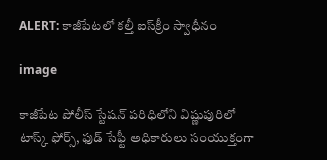ALERT: కాజీపేటలో కల్తీ ఐస్‌క్రీం స్వాధీనం

image

కాజీపేట పోలీస్ స్టేషన్ పరిధిలోని విష్ణుపురిలో టాస్క్ ఫోర్స్, ఫుడ్ సేఫ్టీ అధికారులు సంయుక్తంగా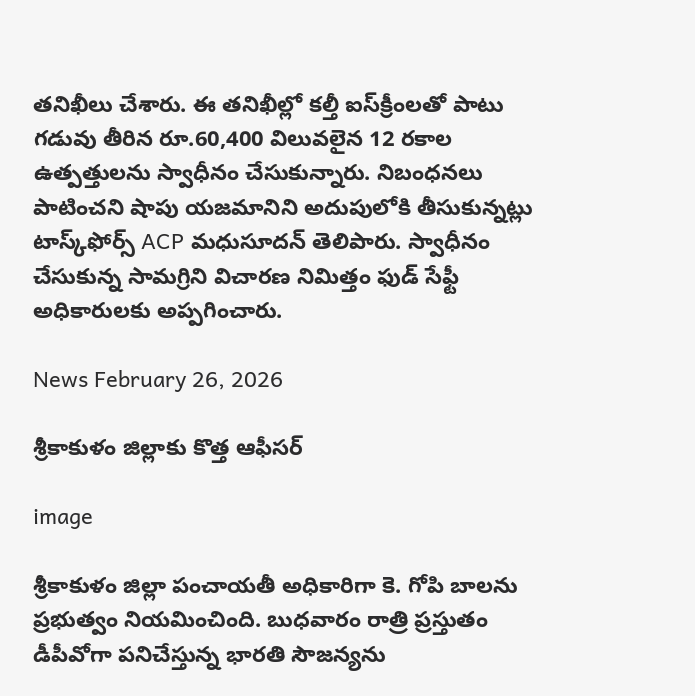తనిఖీలు చేశారు. ఈ తనిఖీల్లో కల్తీ ఐస్‌క్రీంలతో పాటు గడువు తీరిన రూ.60,400 విలువలైన 12 రకాల ఉత్పత్తులను స్వాధీనం చేసుకున్నారు. నిబంధనలు పాటించని షాపు యజమానిని అదుపులోకి తీసుకున్నట్లు టాస్క్‌ఫోర్స్ ACP మధుసూదన్ తెలిపారు. స్వాధీనం చేసుకున్న సామగ్రిని విచారణ నిమిత్తం ఫుడ్ సేఫ్టీ అధికారులకు అప్పగించారు.

News February 26, 2026

శ్రీకాకుళం జిల్లాకు కొత్త ఆఫీసర్

image

శ్రీకాకుళం జిల్లా పంచాయతీ అధికారిగా కె. గోపి బాలను ప్రభుత్వం నియమించింది. బుధవారం రాత్రి ప్రస్తుతం డీపీవోగా పనిచేస్తున్న భారతి సౌజన్యను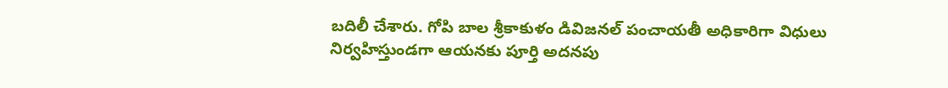బదిలీ చేశారు. గోపి బాల శ్రీకాకుళం డివిజనల్ పంచాయతీ అధికారిగా విధులు నిర్వహిస్తుండగా ఆయనకు పూర్తి అదనపు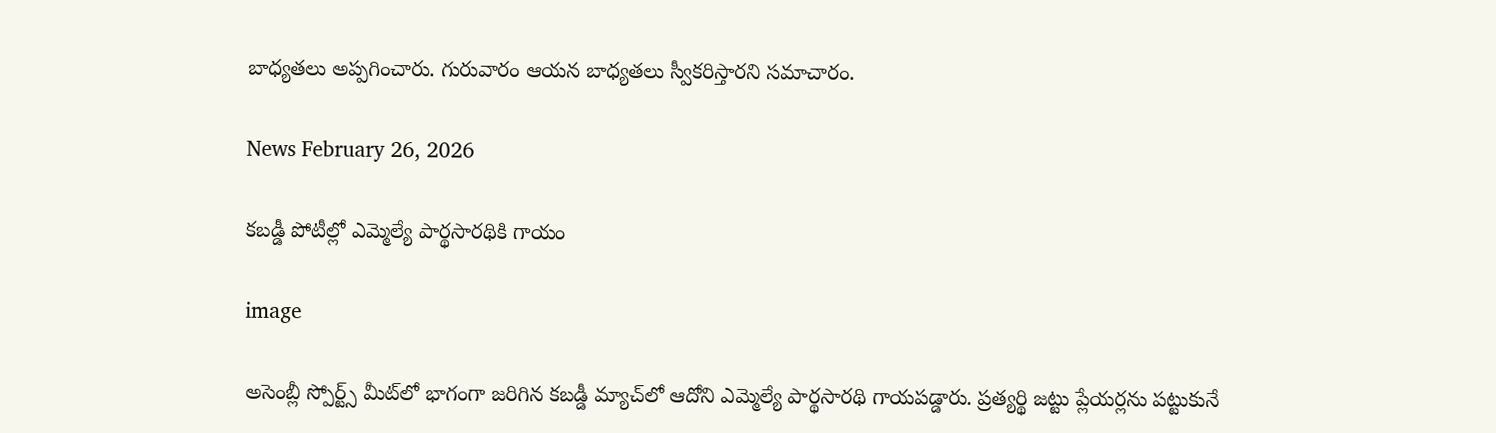బాధ్యతలు అప్పగించారు. గురువారం ఆయన బాధ్యతలు స్వీకరిస్తారని సమాచారం.

News February 26, 2026

కబడ్డీ పోటీల్లో ఎమ్మెల్యే పార్థసారథికి గాయం

image

అసెంబ్లీ స్పోర్ట్స్ మీట్‌లో భాగంగా జరిగిన కబడ్డీ మ్యాచ్‌లో ఆదోని ఎమ్మెల్యే పార్థసారథి గాయపడ్డారు. ప్రత్యర్థి జట్టు ప్లేయర్లను పట్టుకునే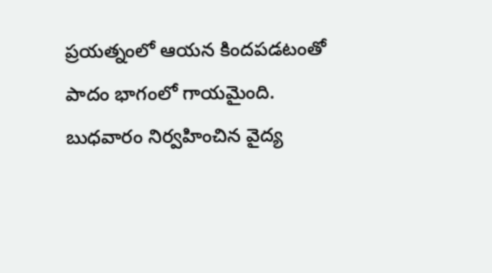ప్రయత్నంలో ఆయన కిందపడటంతో పాదం భాగంలో గాయమైంది. బుధవారం నిర్వహించిన వైద్య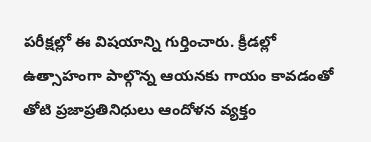పరీక్షల్లో ఈ విషయాన్ని గుర్తించారు. క్రీడల్లో ఉత్సాహంగా పాల్గొన్న ఆయనకు గాయం కావడంతో తోటి ప్రజాప్రతినిధులు ఆందోళన వ్యక్తం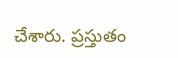చేశారు. ప్రస్తుతం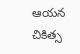ఆయన చికిత్స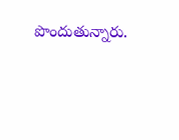పొందుతున్నారు.